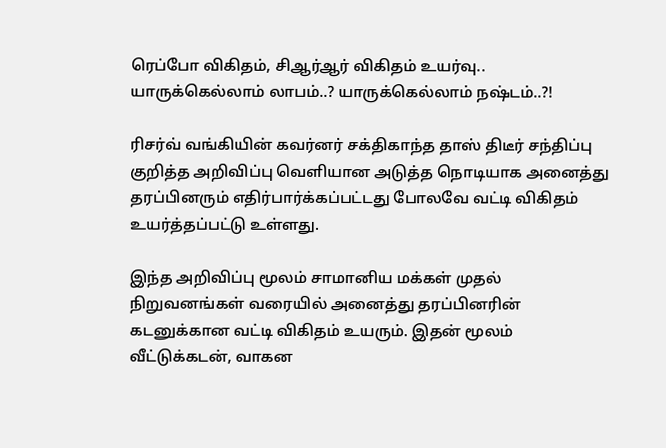ரெப்போ விகிதம், சிஆர்ஆர் விகிதம் உயர்வு.. யாருக்கெல்லாம் லாபம்..? யாருக்கெல்லாம் நஷ்டம்..?!

ரிசர்வ் வங்கியின் கவர்னர் சக்திகாந்த தாஸ் திடீர் சந்திப்பு குறித்த அறிவிப்பு வெளியான அடுத்த நொடியாக அனைத்து தரப்பினரும் எதிர்பார்க்கப்பட்டது போலவே வட்டி விகிதம் உயர்த்தப்பட்டு உள்ளது.

இந்த அறிவிப்பு மூலம் சாமானிய மக்கள் முதல் நிறுவனங்கள் வரையில் அனைத்து தரப்பினரின் கடனுக்கான வட்டி விகிதம் உயரும். இதன் மூலம் வீட்டுக்கடன், வாகன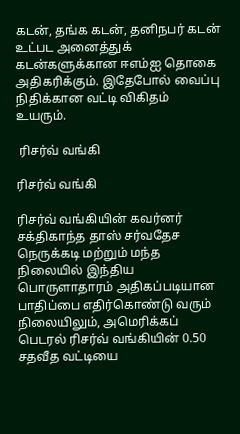கடன், தங்க கடன், தனிநபர் கடன் உட்பட அனைத்துக் கடன்களுக்கான ஈஎம்ஐ தொகை அதிகரிக்கும். இதேபோல் வைப்பு நிதிக்கான வட்டி விகிதம் உயரும்.

 ரிசர்வ் வங்கி

ரிசர்வ் வங்கி

ரிசர்வ் வங்கியின் கவர்னர் சக்திகாந்த தாஸ் சர்வதேச நெருக்கடி மற்றும் மந்த நிலையில் இந்திய பொருளாதாரம் அதிகப்படியான பாதிப்பை எதிர்கொண்டு வரும் நிலையிலும், அமெரிக்கப் பெடரல் ரிசர்வ் வங்கியின் 0.50 சதவீத வட்டியை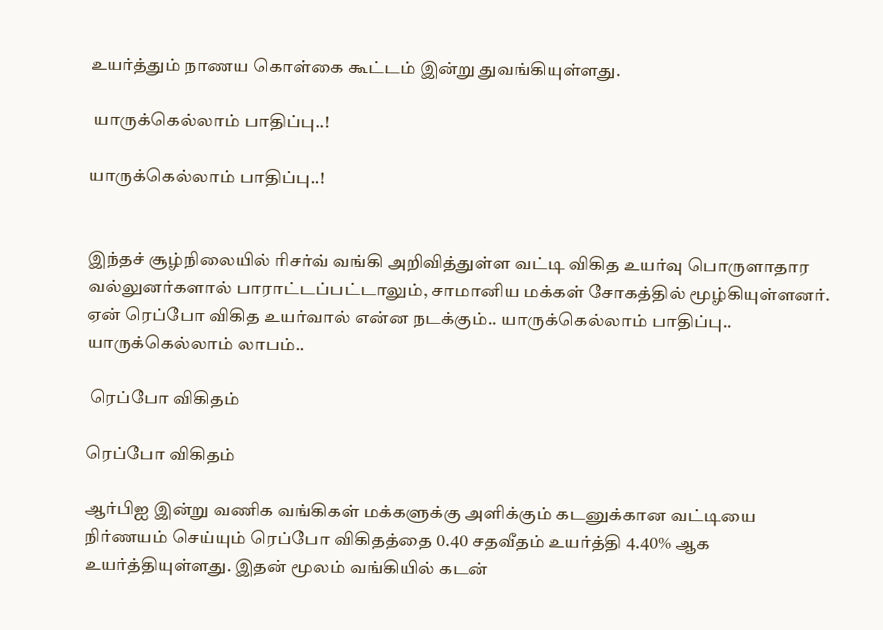உயர்த்தும் நாணய கொள்கை கூட்டம் இன்று துவங்கியுள்ளது.

 யாருக்கெல்லாம் பாதிப்பு..!

யாருக்கெல்லாம் பாதிப்பு..!


இந்தச் சூழ்நிலையில் ரிசர்வ் வங்கி அறிவித்துள்ள வட்டி விகித உயர்வு பொருளாதார வல்லுனர்களால் பாராட்டப்பட்டாலும், சாமானிய மக்கள் சோகத்தில் மூழ்கியுள்ளனர். ஏன் ரெப்போ விகித உயர்வால் என்ன நடக்கும்.. யாருக்கெல்லாம் பாதிப்பு.. யாருக்கெல்லாம் லாபம்..

 ரெப்போ விகிதம்

ரெப்போ விகிதம்

ஆர்பிஐ இன்று வணிக வங்கிகள் மக்களுக்கு அளிக்கும் கடனுக்கான வட்டியை நிர்ணயம் செய்யும் ரெப்போ விகிதத்தை 0.40 சதவீதம் உயர்த்தி 4.40% ஆக உயர்த்தியுள்ளது. இதன் மூலம் வங்கியில் கடன்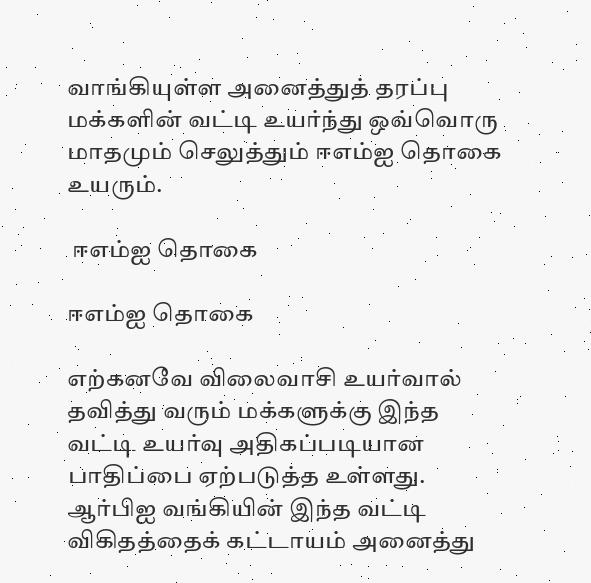வாங்கியுள்ள அனைத்துத் தரப்பு மக்களின் வட்டி உயர்ந்து ஒவ்வொரு மாதமும் செலுத்தும் ஈஎம்ஐ தொகை உயரும்.

 ஈஎம்ஐ தொகை

ஈஎம்ஐ தொகை

எற்கனவே விலைவாசி உயர்வால் தவித்து வரும் மக்களுக்கு இந்த வட்டி உயர்வு அதிகப்படியான பாதிப்பை ஏற்படுத்த உள்ளது. ஆர்பிஐ வங்கியின் இந்த வட்டி விகிதத்தைக் கட்டாயம் அனைத்து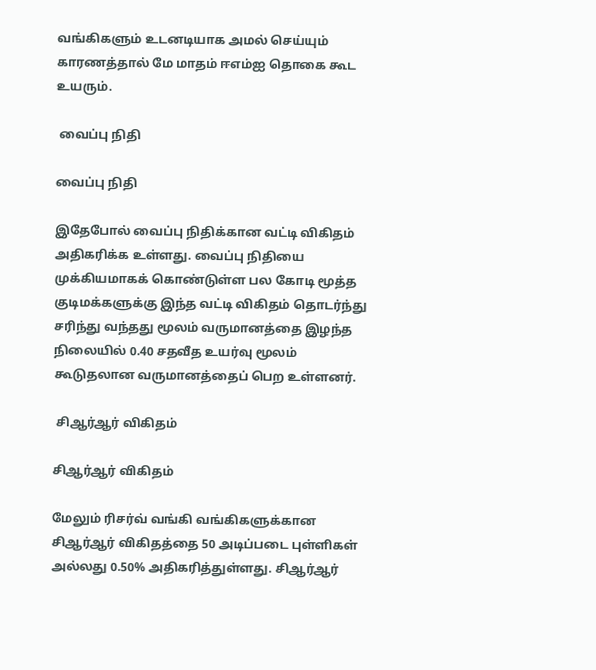வங்கிகளும் உடனடியாக அமல் செய்யும் காரணத்தால் மே மாதம் ஈஎம்ஐ தொகை கூட உயரும்.

 வைப்பு நிதி

வைப்பு நிதி

இதேபோல் வைப்பு நிதிக்கான வட்டி விகிதம் அதிகரிக்க உள்ளது. வைப்பு நிதியை முக்கியமாகக் கொண்டுள்ள பல கோடி மூத்த குடிமக்களுக்கு இந்த வட்டி விகிதம் தொடர்ந்து சரிந்து வந்தது மூலம் வருமானத்தை இழந்த நிலையில் 0.40 சதவீத உயர்வு மூலம் கூடுதலான வருமானத்தைப் பெற உள்ளனர்.

 சிஆர்ஆர் விகிதம்

சிஆர்ஆர் விகிதம்

மேலும் ரிசர்வ் வங்கி வங்கிகளுக்கான சிஆர்ஆர் விகிதத்தை 50 அடிப்படை புள்ளிகள் அல்லது 0.50% அதிகரித்துள்ளது. சிஆர்ஆர்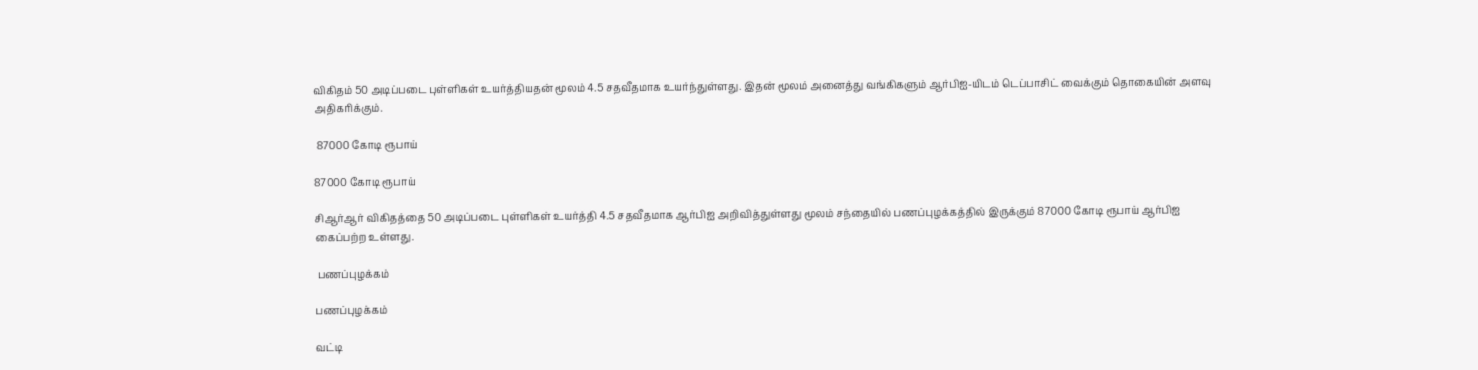விகிதம் 50 அடிப்படை புள்ளிகள் உயர்த்தியதன் மூலம் 4.5 சதவீதமாக உயர்ந்துள்ளது. இதன் மூலம் அனைத்து வங்கிகளும் ஆர்பிஐ-யிடம் டெப்பாசிட் வைக்கும் தொகையின் அளவு அதிகரிக்கும்.

 87000 கோடி ரூபாய்

87000 கோடி ரூபாய்

சிஆர்ஆர் விகிதத்தை 50 அடிப்படை புள்ளிகள் உயர்த்தி 4.5 சதவீதமாக ஆர்பிஐ அறிவித்துள்ளது மூலம் சந்தையில் பணப்புழக்கத்தில் இருக்கும் 87000 கோடி ரூபாய் ஆர்பிஐ கைப்பற்ற உள்ளது.

 பணப்புழக்கம்

பணப்புழக்கம்

வட்டி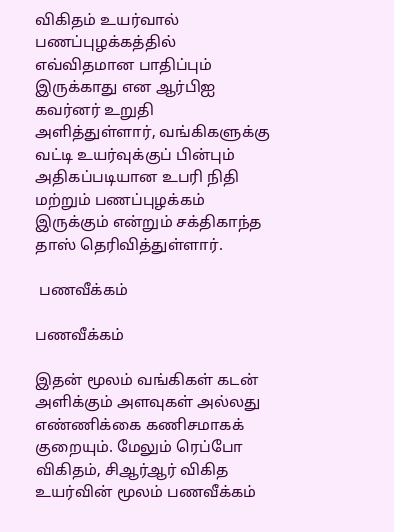விகிதம் உயர்வால் பணப்புழக்கத்தில் எவ்விதமான பாதிப்பும் இருக்காது என ஆர்பிஐ கவர்னர் உறுதி அளித்துள்ளார், வங்கிகளுக்கு வட்டி உயர்வுக்குப் பின்பும் அதிகப்படியான உபரி நிதி மற்றும் பணப்புழக்கம் இருக்கும் என்றும் சக்திகாந்த தாஸ் தெரிவித்துள்ளார்.

 பணவீக்கம்

பணவீக்கம்

இதன் மூலம் வங்கிகள் கடன் அளிக்கும் அளவுகள் அல்லது எண்ணிக்கை கணிசமாகக் குறையும். மேலும் ரெப்போ விகிதம், சிஆர்ஆர் விகித உயர்வின் மூலம் பணவீக்கம்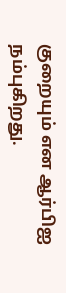குறையும் என ஆர்பிஐ நம்புகிறது.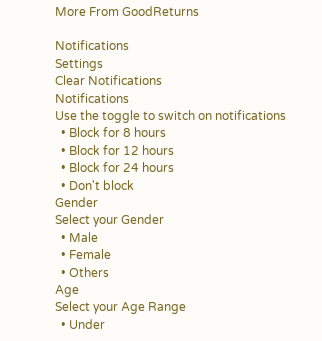More From GoodReturns

Notifications
Settings
Clear Notifications
Notifications
Use the toggle to switch on notifications
  • Block for 8 hours
  • Block for 12 hours
  • Block for 24 hours
  • Don't block
Gender
Select your Gender
  • Male
  • Female
  • Others
Age
Select your Age Range
  • Under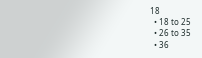18
  • 18 to 25
  • 26 to 35
  • 36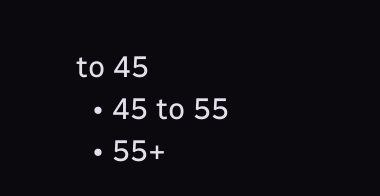to 45
  • 45 to 55
  • 55+